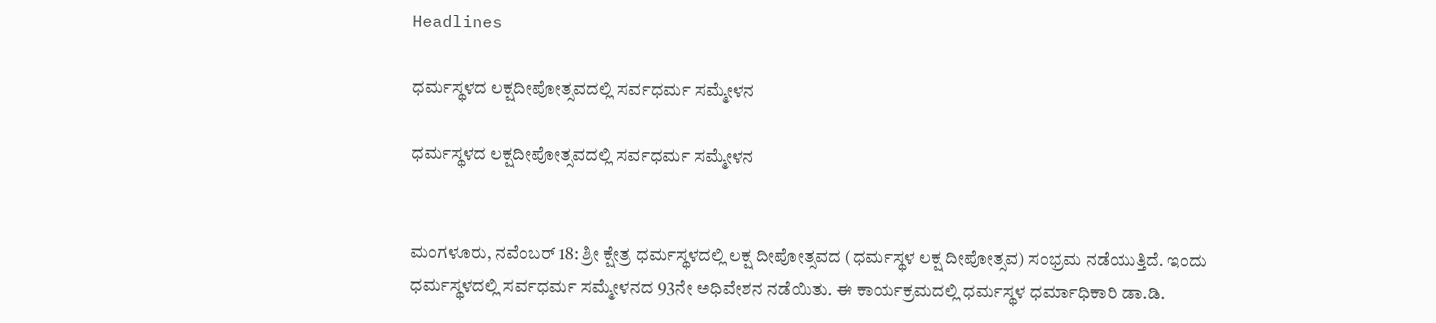Headlines

ಧರ್ಮಸ್ಥಳದ ಲಕ್ಷದೀಪೋತ್ಸವದಲ್ಲಿ ಸರ್ವಧರ್ಮ ಸಮ್ಮೇಳನ

ಧರ್ಮಸ್ಥಳದ ಲಕ್ಷದೀಪೋತ್ಸವದಲ್ಲಿ ಸರ್ವಧರ್ಮ ಸಮ್ಮೇಳನ


ಮಂಗಳೂರು, ನವೆಂಬರ್ 18: ಶ್ರೀ ಕ್ಷೇತ್ರ ಧರ್ಮಸ್ಥಳದಲ್ಲಿ ಲಕ್ಷ ದೀಪೋತ್ಸವದ (ಧರ್ಮಸ್ಥಳ ಲಕ್ಷ ದೀಪೋತ್ಸವ) ಸಂಭ್ರಮ ನಡೆಯುತ್ತಿದೆ. ಇಂದು ಧರ್ಮಸ್ಥಳದಲ್ಲಿ ಸರ್ವಧರ್ಮ ಸಮ್ಮೇಳನದ 93ನೇ ಅಧಿವೇಶನ ನಡೆಯಿತು. ಈ ಕಾರ್ಯಕ್ರಮದಲ್ಲಿ ಧರ್ಮಸ್ಥಳ ಧರ್ಮಾಧಿಕಾರಿ ಡಾ.ಡಿ.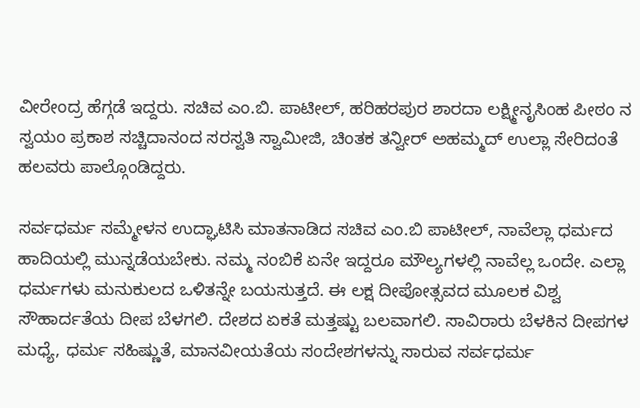ವೀರೇಂದ್ರ ಹೆಗ್ಗಡೆ ಇದ್ದರು. ಸಚಿವ ಎಂ.ಬಿ. ಪಾಟೀಲ್, ಹರಿಹರಪುರ ಶಾರದಾ ಲಕ್ಷ್ಮೀನೃಸಿಂಹ ಪೀಠಂ ನ ಸ್ವಯಂ ಪ್ರಕಾಶ ಸಚ್ಚಿದಾನಂದ ಸರಸ್ವತಿ ಸ್ವಾಮೀಜಿ, ಚಿಂತಕ ತನ್ವೀರ್ ಅಹಮ್ಮದ್ ಉಲ್ಲಾ ಸೇರಿದಂತೆ ಹಲವರು ಪಾಲ್ಗೊಂಡಿದ್ದರು.

ಸರ್ವಧರ್ಮ ಸಮ್ಮೇಳನ ಉದ್ಘಾಟಿಸಿ ಮಾತನಾಡಿದ ಸಚಿವ ಎಂ.ಬಿ ಪಾಟೀಲ್, ನಾವೆಲ್ಲಾ ಧರ್ಮದ ಹಾದಿಯಲ್ಲಿ ಮುನ್ನಡೆಯಬೇಕು. ನಮ್ಮ ನಂಬಿಕೆ ಏನೇ ಇದ್ದರೂ ಮೌಲ್ಯಗಳಲ್ಲಿ ನಾವೆಲ್ಲ ಒಂದೇ. ಎಲ್ಲಾ ಧರ್ಮಗಳು ಮನುಕುಲದ ಒಳಿತನ್ನೇ ಬಯಸುತ್ತದೆ. ಈ ಲಕ್ಷ ದೀಪೋತ್ಸವದ ಮೂಲಕ ವಿಶ್ವ ಸೌಹಾರ್ದತೆಯ ದೀಪ ಬೆಳಗಲಿ. ದೇಶದ ಏಕತೆ ಮತ್ತಷ್ಟು ಬಲವಾಗಲಿ. ಸಾವಿರಾರು ಬೆಳಕಿನ ದೀಪಗಳ ಮಧ್ಯೆ, ಧರ್ಮ ಸಹಿಷ್ಣುತೆ, ಮಾನವೀಯತೆಯ ಸಂದೇಶಗಳನ್ನು ಸಾರುವ ಸರ್ವಧರ್ಮ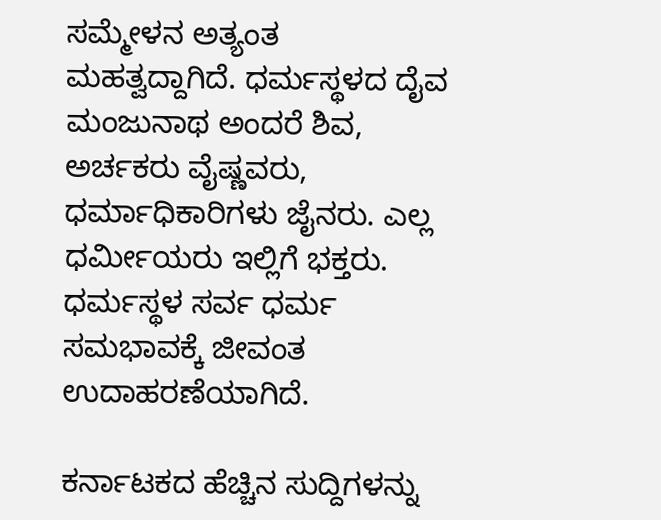ಸಮ್ಮೇಳನ ಅತ್ಯಂತ ಮಹತ್ವದ್ದಾಗಿದೆ. ಧರ್ಮಸ್ಥಳದ ದೈವ ಮಂಜುನಾಥ ಅಂದರೆ ಶಿವ, ಅರ್ಚಕರು ವೈಷ್ಣವರು, ಧರ್ಮಾಧಿಕಾರಿಗಳು ಜೈನರು. ಎಲ್ಲ ಧರ್ಮೀಯರು ಇಲ್ಲಿಗೆ ಭಕ್ತರು. ಧರ್ಮಸ್ಥಳ ಸರ್ವ ಧರ್ಮ ಸಮಭಾವಕ್ಕೆ ಜೀವಂತ ಉದಾಹರಣೆಯಾಗಿದೆ.

ಕರ್ನಾಟಕದ ಹೆಚ್ಚಿನ ಸುದ್ದಿಗಳನ್ನು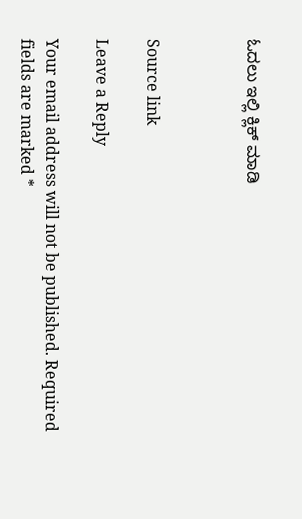ಓದಲು ಇಲ್ಲಿ ಕ್ಲಿಕ್ ಮಾಡಿ



Source link

Leave a Reply

Your email address will not be published. Required fields are marked *